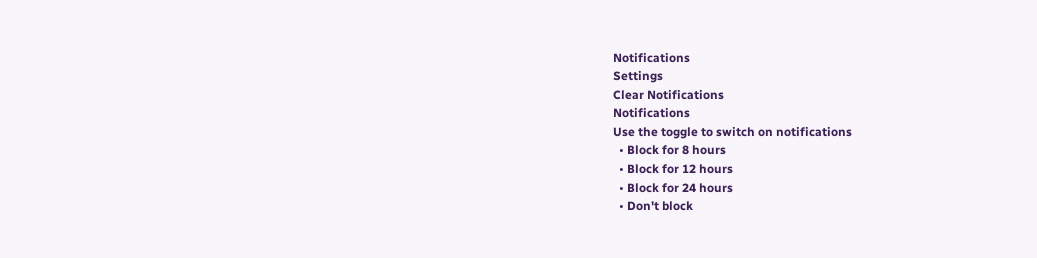Notifications
Settings
Clear Notifications
Notifications
Use the toggle to switch on notifications
  • Block for 8 hours
  • Block for 12 hours
  • Block for 24 hours
  • Don't block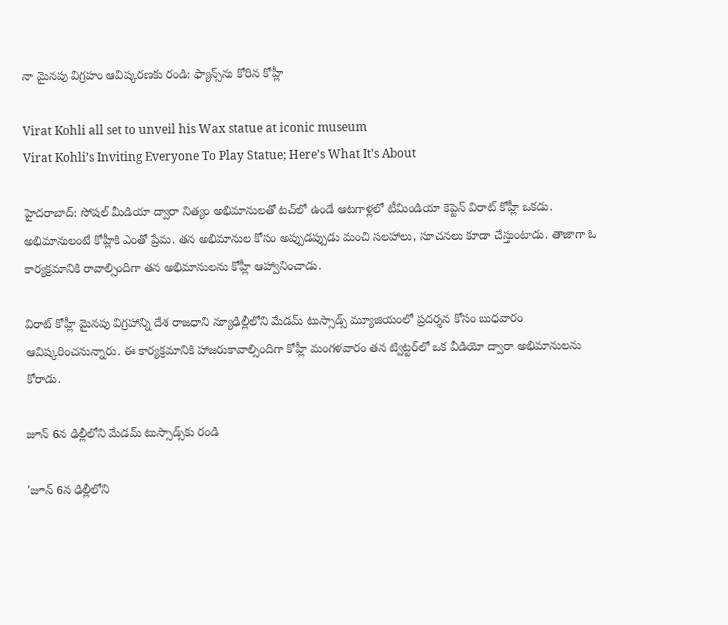నా మైనపు విగ్రహం ఆవిష్కరణకు రండి: ఫ్యాన్స్‌ను కోరిన కోహ్లీ

Virat Kohli all set to unveil his Wax statue at iconic museum
Virat Kohli’s Inviting Everyone To Play Statue; Here’s What It’s About

హైదరాబాద్: సోషల్ మీడియా ద్వారా నిత్యం అభిమానులతో టచ్‌లో ఉండే ఆటగాళ్లలో టీమిండియా కెప్టెన్ విరాట్ కోహ్లీ ఒకడు. అభిమానులంటే కోహ్లీకి ఎంతో ప్రేమ. తన అభిమానుల కోసం అప్పుడప్పుడు మంచి సలహాలు, సూచనలు కూడా చేస్తుంటాడు. తాజాగా ఓ కార్యక్రమానికి రావాల్సిందిగా తన అభిమానులను కోహ్లీ ఆహ్వానించాడు.

విరాట్ కోహ్లీ మైనపు విగ్రహాన్ని దేశ రాజధాని న్యూఢిల్లీలోని మేడమ్ టుస్సాడ్స్‌ మ్యూజియంలో ప్రదర్శన కోసం బుధవారం ఆవిష్కరించనున్నారు. ఈ కార్యక్రమానికి హాజరుకావాల్సిందిగా కోహ్లీ మంగళవారం తన ట్విట్టర్‌లో ఒక వీడియో ద్వారా అభిమానులను కోరాడు.

జూన్ 6న ఢిల్లీలోని మేడమ్ టుస్సాడ్స్‌కు రండి

'జూన్ 6న ఢిల్లీలోని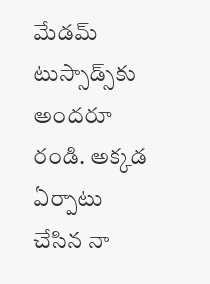మేడమ్ టుస్సాడ్స్‌కు అందరూ రండి. అక్కడ ఏర్పాటు చేసిన నా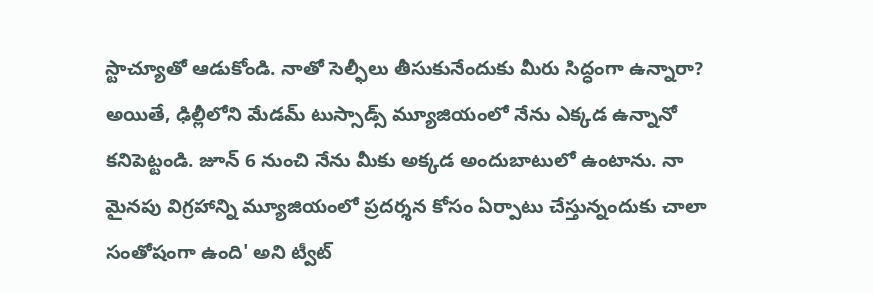స్టాచ్యూతో ఆడుకోండి. నాతో సెల్ఫీలు తీసుకునేందుకు మీరు సిద్ధంగా ఉన్నారా? అయితే, ఢిల్లీలోని మేడమ్‌ టుస్సాడ్స్‌‌ మ్యూజియంలో నేను ఎక్కడ ఉన్నానో కనిపెట్టండి. జూన్ 6 నుంచి నేను మీకు అక్కడ అందుబాటులో ఉంటాను. నా మైనపు విగ్రహాన్ని మ్యూజియంలో ప్రదర్శన కోసం ఏర్పాటు చేస్తున్నందుకు చాలా సంతోషంగా ఉంది' అని ట్వీట్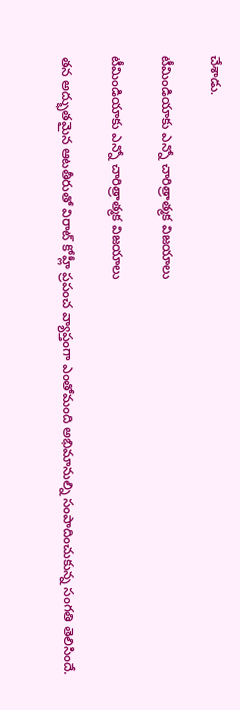చేశాడు.

టీమిండియాకు ఎన్నో చారిత్రాత్మక విజయాలు

టీమిండియాకు ఎన్నో చారిత్రాత్మక విజయాలు

తన అద్భుతమైన ఆటతీరుతో విరాట్ కోహ్లీ ప్రపంచ వ్యాప్తంగా ఎంతోమంది అభిమానుల్ని సంపాదించుకున్న సంగతి తెలిసిందే.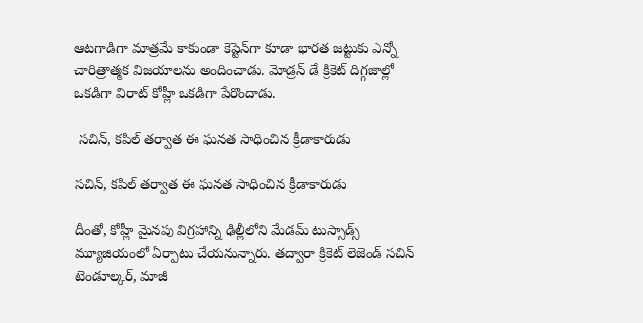ఆటగాడిగా మాత్రమే కాకుండా కెప్టెన్‌గా కూడా భారత జట్టుకు ఎన్నో చారిత్రాత్మక విజయాలను అందించాడు. మోడ్రన్ డే క్రికెట్ దిగ్గజాల్లో ఒకడిగా విరాట్ కోహ్లీ ఒకడిగా పేరొందాడు.

 సచిన్, కపిల్ తర్వాత ఈ ఘనత సాధించిన క్రీడాకారుడు

సచిన్, కపిల్ తర్వాత ఈ ఘనత సాధించిన క్రీడాకారుడు

దీంతో, కోహ్లీ మైనపు విగ్రహాన్ని ఢిల్లీలోని మేడమ్ టుస్సాడ్స్ మ్యూజియంలో ఏర్పాటు చేయనున్నారు. తద్వారా క్రికెట్ లెజెండ్ సచిన్ టెండూల్కర్, మాజీ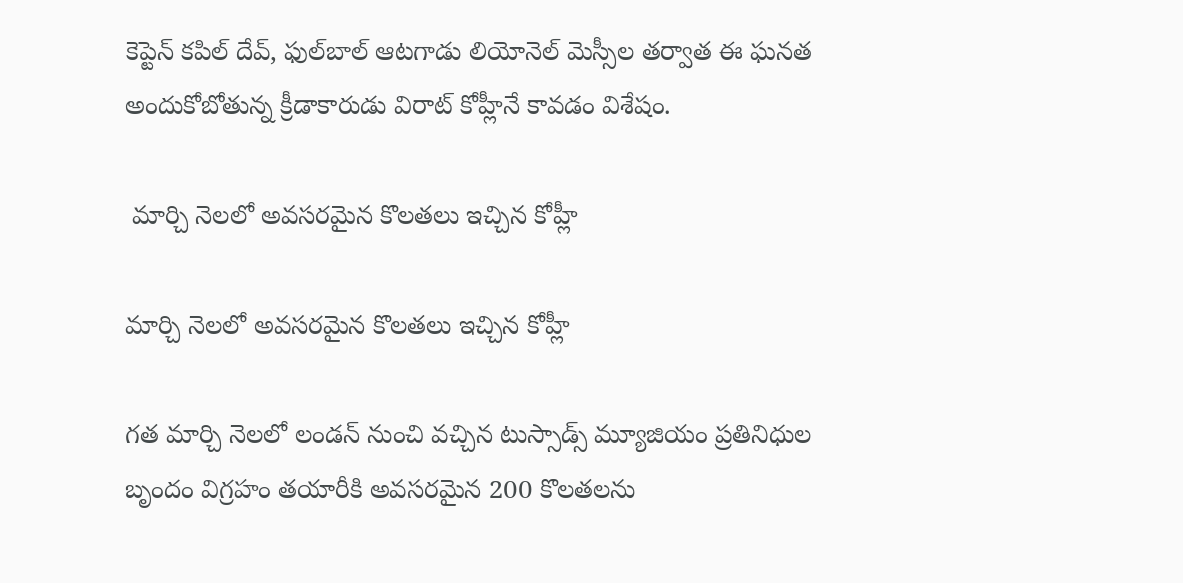కెప్టెన్ కపిల్ దేవ్, ఫుల్‌బాల్ ఆటగాడు లియోనెల్ మెస్సీల తర్వాత ఈ ఘనత అందుకోబోతున్న క్రీడాకారుడు విరాట్ కోహ్లీనే కావడం విశేషం.

 మార్చి నెలలో అవసరమైన కొలతలు ఇచ్చిన కోహ్లీ

మార్చి నెలలో అవసరమైన కొలతలు ఇచ్చిన కోహ్లీ

గత మార్చి నెలలో లండన్‌ నుంచి వచ్చిన టుస్సాడ్స్ మ్యూజియం ప్రతినిధుల బృందం విగ్రహం తయారీకి అవసరమైన 200 కొలతలను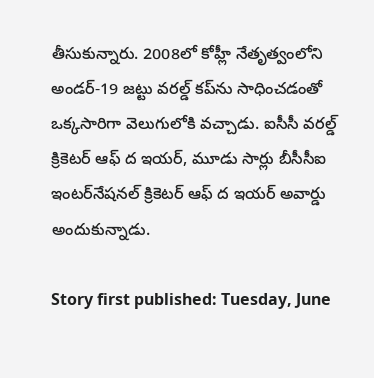తీసుకున్నారు. 2008లో కోహ్లీ నేతృత్వంలోని అండర్-19 జట్టు వరల్డ్ కప్‌ను సాధించడంతో ఒక్కసారిగా వెలుగులోకి వచ్చాడు. ఐసీసీ వరల్డ్ క్రికెటర్ ఆఫ్ ద ఇయర్, మూడు సార్లు బీసీసీఐ ఇంటర్‌నేషనల్ క్రికెటర్ ఆఫ్ ద ఇయర్ అవార్డు అందుకున్నాడు.

Story first published: Tuesday, June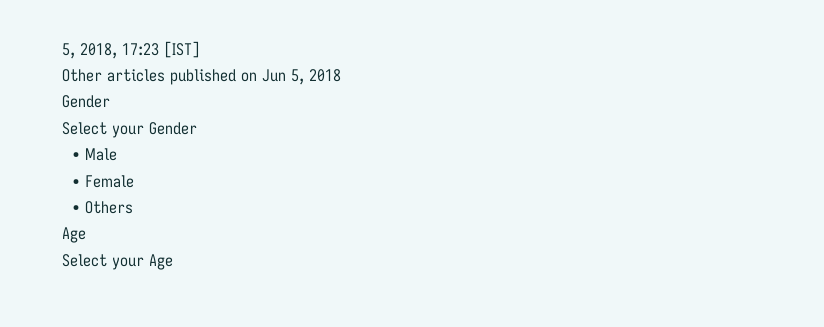5, 2018, 17:23 [IST]
Other articles published on Jun 5, 2018
Gender
Select your Gender
  • Male
  • Female
  • Others
Age
Select your Age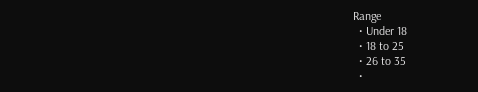Range
  • Under 18
  • 18 to 25
  • 26 to 35
  •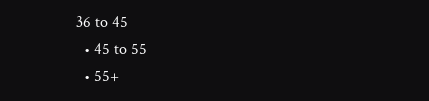36 to 45
  • 45 to 55
  • 55+